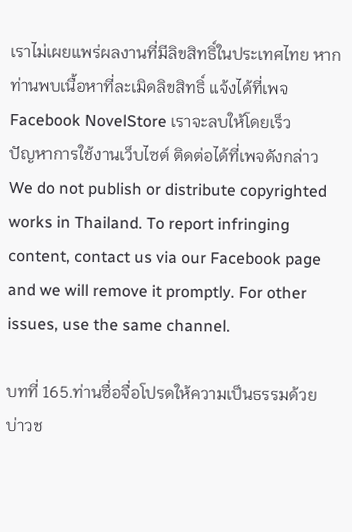เราไม่เผยแพร่ผลงานที่มีลิขสิทธิ์ในประเทศไทย หากท่านพบเนื้อหาที่ละเมิดลิขสิทธิ์ แจ้งได้ที่เพจ Facebook NovelStore เราจะลบให้โดยเร็ว
ปัญหาการใช้งานเว็บไซต์ ติดต่อได้ที่เพจดังกล่าว
We do not publish or distribute copyrighted works in Thailand. To report infringing content, contact us via our Facebook page and we will remove it promptly. For other issues, use the same channel.

บทที่ 165.ท่านซื่อจื่อโปรดให้ความเป็นธรรมด้วย บ่าวช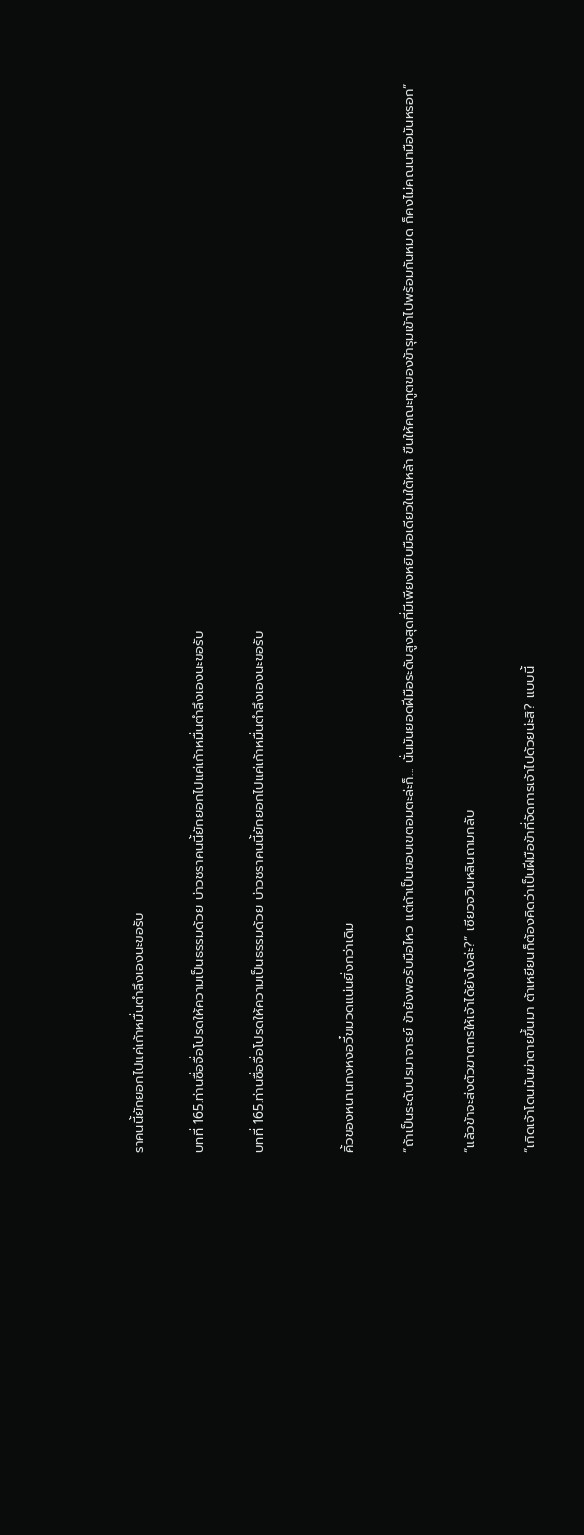ราคนนี้ยักยอกไปแค่เก้าหมื่นตำลึงเองนะขอรับ

บทที่ 165.ท่านซื่อจื่อโปรดให้ความเป็นธรรมด้วย บ่าวชราคนนี้ยักยอกไปแค่เก้าหมื่นตำลึงเองนะขอรับ

บทที่ 165.ท่านซื่อจื่อโปรดให้ความเป็นธรรมด้วย บ่าวชราคนนี้ยักยอกไปแค่เก้าหมื่นตำลึงเองนะขอรับ


คิ้วของหนานกงหงอวี๋ขมวดแน่นยิ่งกว่าเดิม

“ถ้าเป็นระดับปรมาจารย์ ข้ายังพอรับมือไหว แต่ถ้าเป็นขอบเขตอมตะล่ะก็... นั่นมันยอดฝีมือระดับสูงสุดที่มีเพียงหยิบมือเดียวในใต้หล้า ขืนให้คณะทูตของข้ารุมเข้าไปพร้อมกันหมด ก็คงไม่คณนามือมันหรอก”

“แล้วข้าจะส่งตัวฆาตกรให้เจ้าได้ยังไงล่ะ?” เซียวจวินหลินถามกลับ

“เกิดเจ้าโดนมันฆ่าตายขึ้นมา ต้าเหยียนก็ต้องคิดว่าเป็นฝีมือข้าที่จัดการเจ้าไปด้วยน่ะสิ? แบบนี้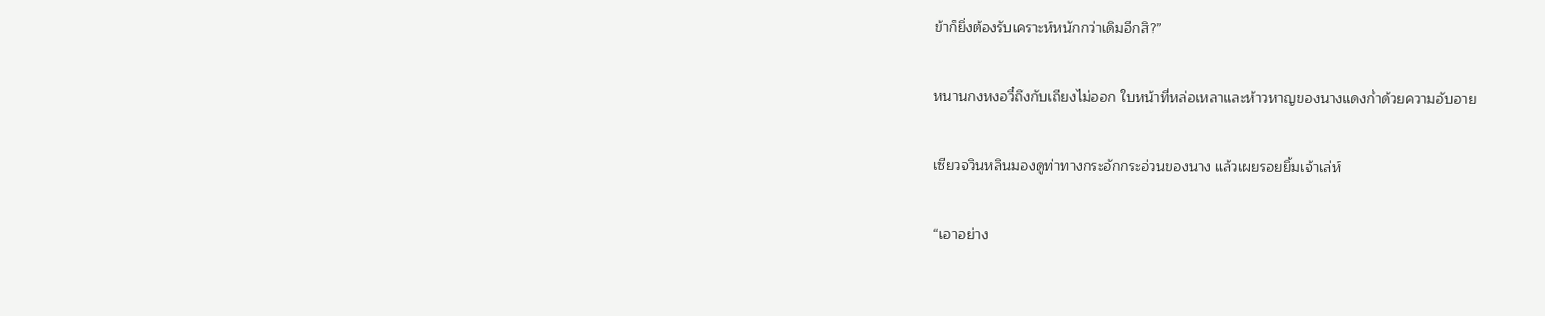ข้าก็ยิ่งต้องรับเคราะห์หนักกว่าเดิมอีกสิ?”

หนานกงหงอวี๋ถึงกับเถียงไม่ออก ใบหน้าที่หล่อเหลาและห้าวหาญของนางแดงก่ำด้วยความอับอาย

เซียวจวินหลินมองดูท่าทางกระอักกระอ่วนของนาง แล้วเผยรอยยิ้มเจ้าเล่ห์

“เอาอย่าง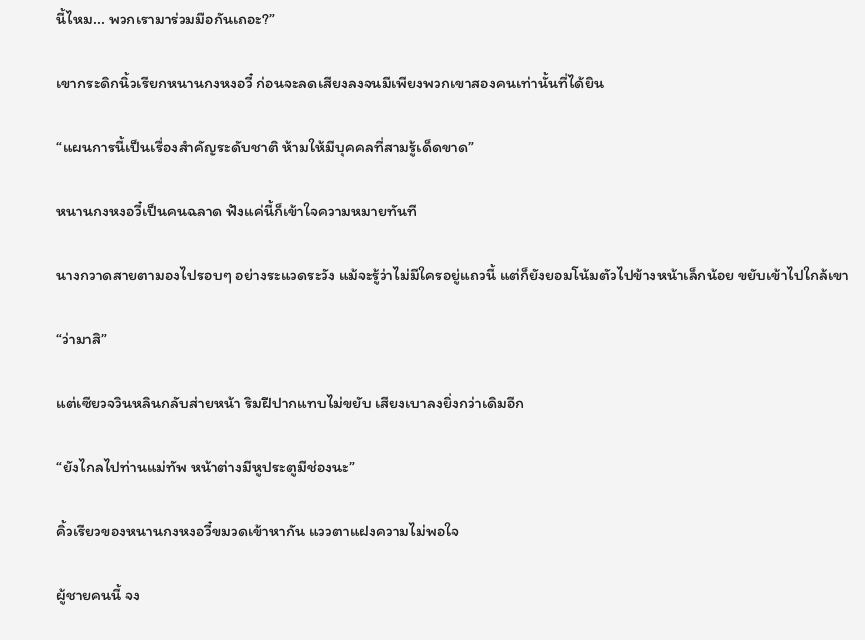นี้ไหม... พวกเรามาร่วมมือกันเถอะ?”

เขากระดิกนิ้วเรียกหนานกงหงอวี๋ ก่อนจะลดเสียงลงจนมีเพียงพวกเขาสองคนเท่านั้นที่ได้ยิน

“แผนการนี้เป็นเรื่องสำคัญระดับชาติ ห้ามให้มีบุคคลที่สามรู้เด็ดขาด”

หนานกงหงอวี๋เป็นคนฉลาด ฟังแค่นี้ก็เข้าใจความหมายทันที

นางกวาดสายตามองไปรอบๆ อย่างระแวดระวัง แม้จะรู้ว่าไม่มีใครอยู่แถวนี้ แต่ก็ยังยอมโน้มตัวไปข้างหน้าเล็กน้อย ขยับเข้าไปใกล้เขา

“ว่ามาสิ”

แต่เซียวจวินหลินกลับส่ายหน้า ริมฝีปากแทบไม่ขยับ เสียงเบาลงยิ่งกว่าเดิมอีก

“ยังไกลไปท่านแม่ทัพ หน้าต่างมีหูประตูมีช่องนะ”

คิ้วเรียวของหนานกงหงอวี๋ขมวดเข้าหากัน แววตาแฝงความไม่พอใจ

ผู้ชายคนนี้ จง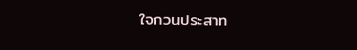ใจกวนประสาท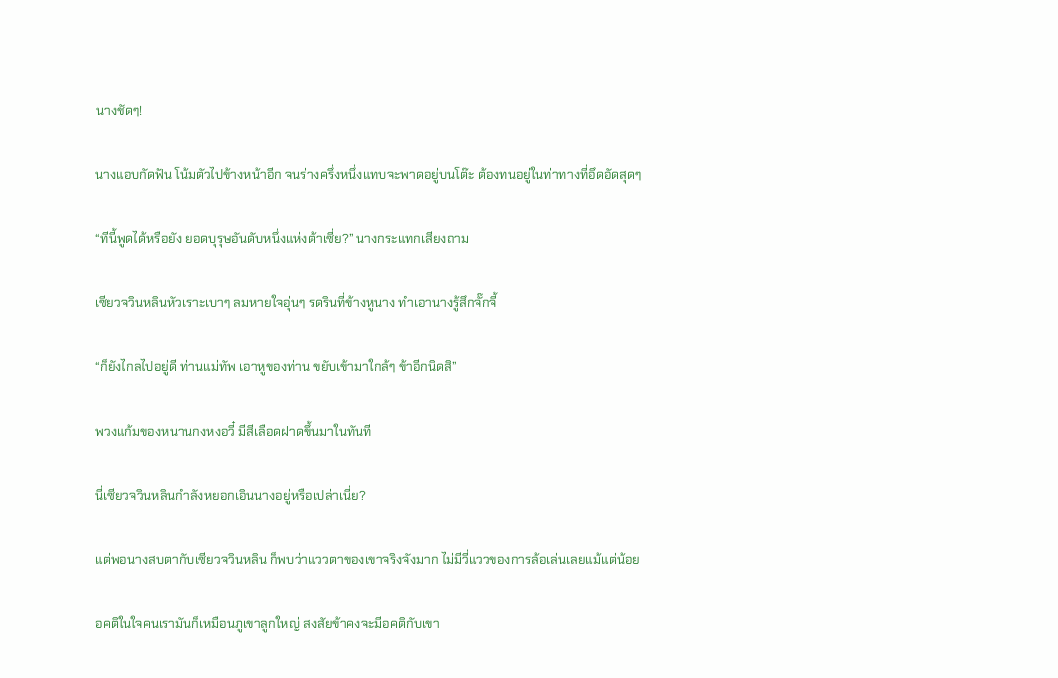นางชัดๆ!

นางแอบกัดฟัน โน้มตัวไปข้างหน้าอีก จนร่างครึ่งหนึ่งแทบจะพาดอยู่บนโต๊ะ ต้องทนอยู่ในท่าทางที่อึดอัดสุดๆ

“ทีนี้พูดได้หรือยัง ยอดบุรุษอันดับหนึ่งแห่งต้าเซี่ย?” นางกระแทกเสียงถาม

เซียวจวินหลินหัวเราะเบาๆ ลมหายใจอุ่นๆ รดรินที่ข้างหูนาง ทำเอานางรู้สึกจั๊กจี้

“ก็ยังไกลไปอยู่ดี ท่านแม่ทัพ เอาหูของท่าน ขยับเข้ามาใกล้ๆ ข้าอีกนิดสิ”

พวงแก้มของหนานกงหงอวี๋ มีสีเลือดฝาดขึ้นมาในทันที

นี่เซียวจวินหลินกำลังหยอกเอินนางอยู่หรือเปล่าเนี่ย?

แต่พอนางสบตากับเซียวจวินหลิน ก็พบว่าแววตาของเขาจริงจังมาก ไม่มีวี่แววของการล้อเล่นเลยแม้แต่น้อย

อคติในใจคนเรามันก็เหมือนภูเขาลูกใหญ่ สงสัยข้าคงจะมีอคติกับเขา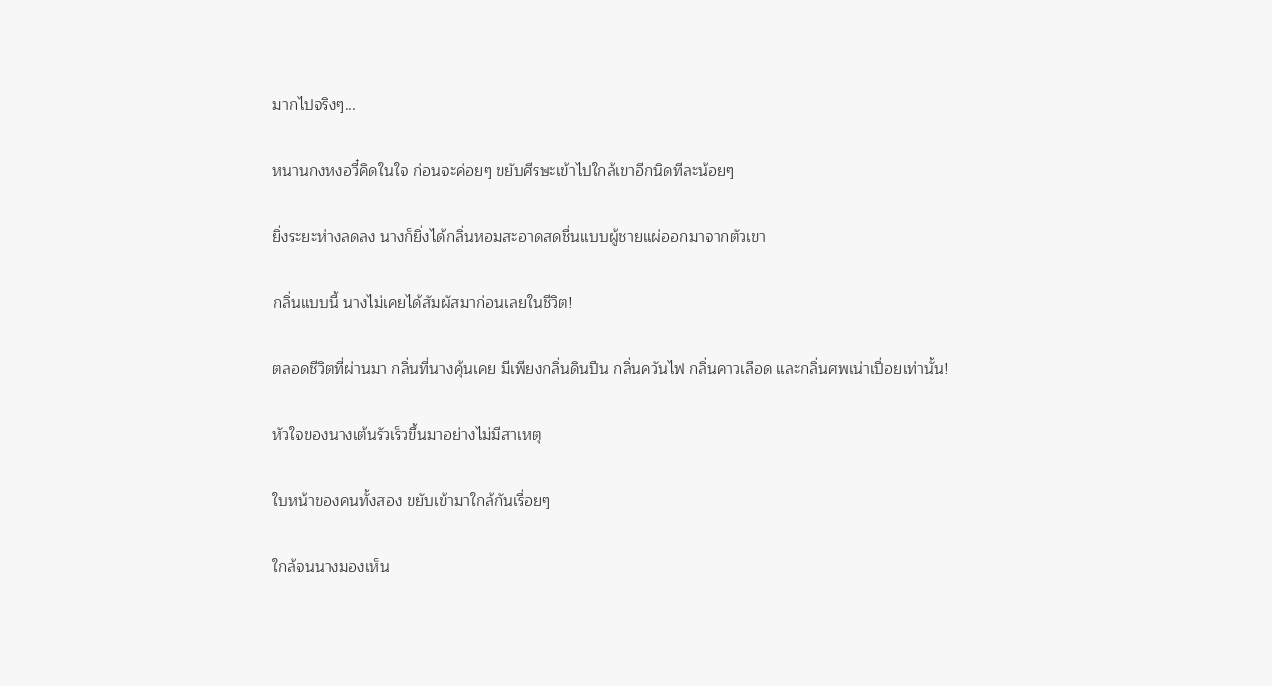มากไปจริงๆ...

หนานกงหงอวี๋คิดในใจ ก่อนจะค่อยๆ ขยับศีรษะเข้าไปใกล้เขาอีกนิดทีละน้อยๆ

ยิ่งระยะห่างลดลง นางก็ยิ่งได้กลิ่นหอมสะอาดสดชื่นแบบผู้ชายแผ่ออกมาจากตัวเขา

กลิ่นแบบนี้ นางไม่เคยได้สัมผัสมาก่อนเลยในชีวิต!

ตลอดชีวิตที่ผ่านมา กลิ่นที่นางคุ้นเคย มีเพียงกลิ่นดินปืน กลิ่นควันไฟ กลิ่นคาวเลือด และกลิ่นศพเน่าเปื่อยเท่านั้น!

หัวใจของนางเต้นรัวเร็วขึ้นมาอย่างไม่มีสาเหตุ

ใบหน้าของคนทั้งสอง ขยับเข้ามาใกล้กันเรื่อยๆ

ใกล้จนนางมองเห็น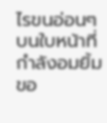ไรขนอ่อนๆ บนใบหน้าที่กำลังอมยิ้มขอ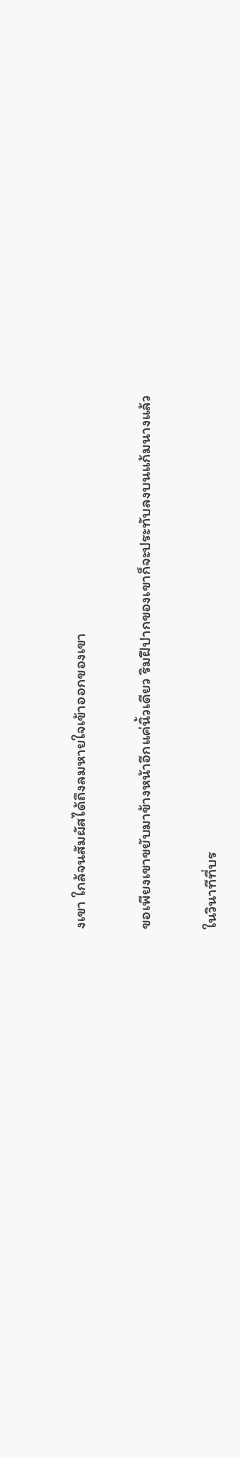งเขา ใกล้จนสัมผัสได้ถึงลมหายใจเข้าออกของเขา

ขอเพียงเขาขยับมาข้างหน้าอีกแค่นิ้วเดียว ริมฝีปากของเขาก็จะประทับลงบนแก้มนางแล้ว

ในวินาทีที่บร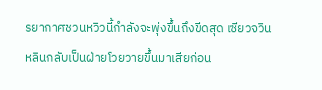รยากาศชวนหวิวนี้กำลังจะพุ่งขึ้นถึงขีดสุด เซียวจวินหลินกลับเป็นฝ่ายโวยวายขึ้นมาเสียก่อน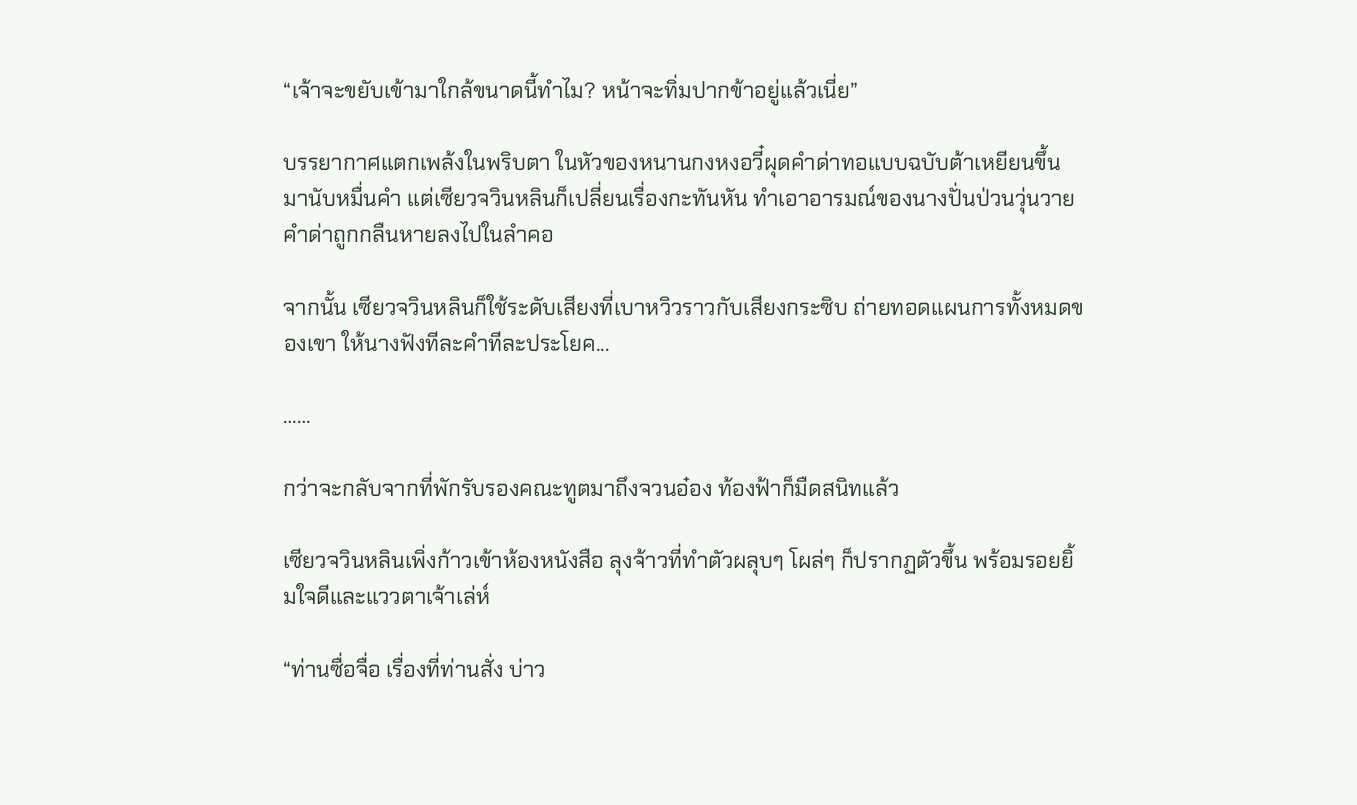“เจ้าจะขยับเข้ามาใกล้ขนาดนี้ทำไม? หน้าจะทิ่มปากข้าอยู่แล้วเนี่ย”

บรรยากาศแตกเพล้งในพริบตา ในหัวของหนานกงหงอวี๋ผุดคำด่าทอแบบฉบับต้าเหยียนขึ้นมานับหมื่นคำ แต่เซียวจวินหลินก็เปลี่ยนเรื่องกะทันหัน ทำเอาอารมณ์ของนางปั่นป่วนวุ่นวาย คำด่าถูกกลืนหายลงไปในลำคอ

จากนั้น เซียวจวินหลินก็ใช้ระดับเสียงที่เบาหวิวราวกับเสียงกระซิบ ถ่ายทอดแผนการทั้งหมดของเขา ให้นางฟังทีละคำทีละประโยค...

……

กว่าจะกลับจากที่พักรับรองคณะทูตมาถึงจวนอ๋อง ท้องฟ้าก็มืดสนิทแล้ว

เซียวจวินหลินเพิ่งก้าวเข้าห้องหนังสือ ลุงจ้าวที่ทำตัวผลุบๆ โผล่ๆ ก็ปรากฏตัวขึ้น พร้อมรอยยิ้มใจดีและแววตาเจ้าเล่ห์

“ท่านซื่อจื่อ เรื่องที่ท่านสั่ง บ่าว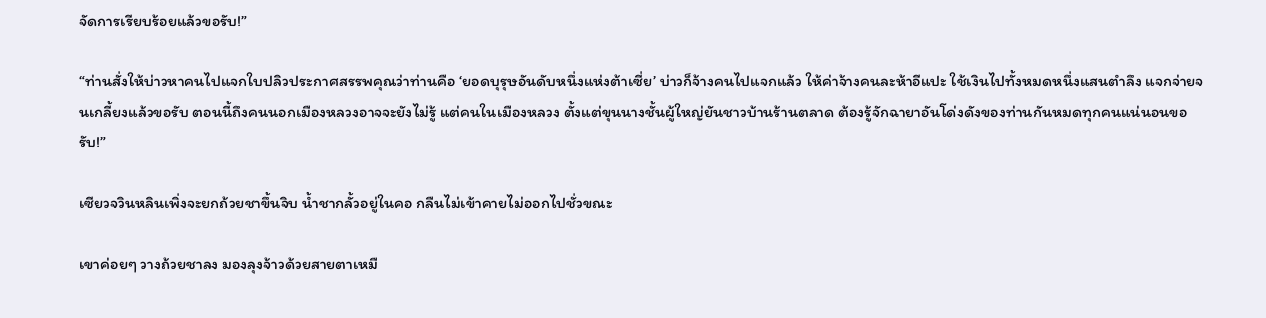จัดการเรียบร้อยแล้วขอรับ!”

“ท่านสั่งให้บ่าวหาคนไปแจกใบปลิวประกาศสรรพคุณว่าท่านคือ ‘ยอดบุรุษอันดับหนึ่งแห่งต้าเซี่ย’ บ่าวก็จ้างคนไปแจกแล้ว ให้ค่าจ้างคนละห้าอีแปะ ใช้เงินไปทั้งหมดหนึ่งแสนตำลึง แจกจ่ายจนเกลี้ยงแล้วขอรับ ตอนนี้ถึงคนนอกเมืองหลวงอาจจะยังไม่รู้ แต่คนในเมืองหลวง ตั้งแต่ขุนนางชั้นผู้ใหญ่ยันชาวบ้านร้านตลาด ต้องรู้จักฉายาอันโด่งดังของท่านกันหมดทุกคนแน่นอนขอรับ!”

เซียวจวินหลินเพิ่งจะยกถ้วยชาขึ้นจิบ น้ำชากลั้วอยู่ในคอ กลืนไม่เข้าคายไม่ออกไปชั่วขณะ

เขาค่อยๆ วางถ้วยชาลง มองลุงจ้าวด้วยสายตาเหมื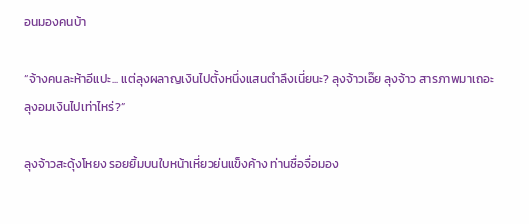อนมองคนบ้า

“จ้างคนละห้าอีแปะ... แต่ลุงผลาญเงินไปตั้งหนึ่งแสนตำลึงเนี่ยนะ? ลุงจ้าวเอ๊ย ลุงจ้าว สารภาพมาเถอะ ลุงอมเงินไปเท่าไหร่?”

ลุงจ้าวสะดุ้งโหยง รอยยิ้มบนใบหน้าเหี่ยวย่นแข็งค้าง ท่านซื่อจื่อมอง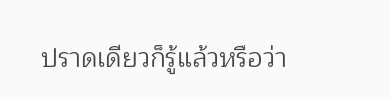ปราดเดียวก็รู้แล้วหรือว่า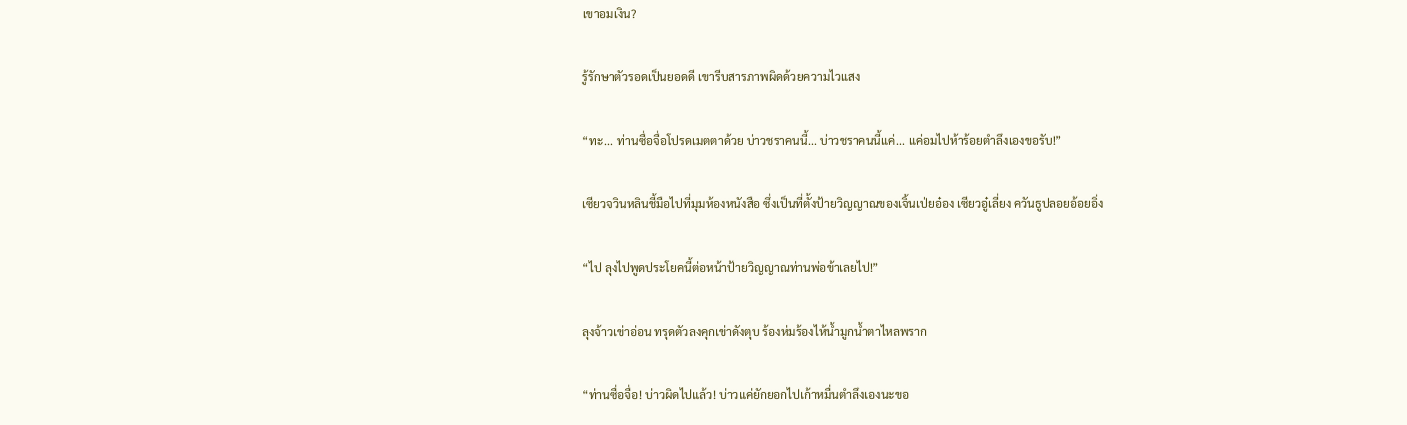เขาอมเงิน?

รู้รักษาตัวรอดเป็นยอดดี เขารีบสารภาพผิดด้วยความไวแสง

“ทะ... ท่านซื่อจื่อโปรดเมตตาด้วย บ่าวชราคนนี้... บ่าวชราคนนี้แค่... แค่อมไปห้าร้อยตำลึงเองขอรับ!”

เซียวจวินหลินชี้มือไปที่มุมห้องหนังสือ ซึ่งเป็นที่ตั้งป้ายวิญญาณของเจิ้นเป่ยอ๋อง เซียวอู๋เลี่ยง ควันธูปลอยอ้อยอิ่ง

“ไป ลุงไปพูดประโยคนี้ต่อหน้าป้ายวิญญาณท่านพ่อข้าเลยไป!”

ลุงจ้าวเข่าอ่อน ทรุดตัวลงคุกเข่าดังตุบ ร้องห่มร้องไห้น้ำมูกน้ำตาไหลพราก

“ท่านซื่อจื่อ! บ่าวผิดไปแล้ว! บ่าวแค่ยักยอกไปเก้าหมื่นตำลึงเองนะขอ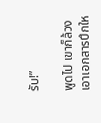รับ!”

พูดไป เขาก็ล้วงเอาเอกสารปึกให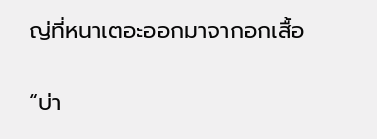ญ่ที่หนาเตอะออกมาจากอกเสื้อ

“บ่า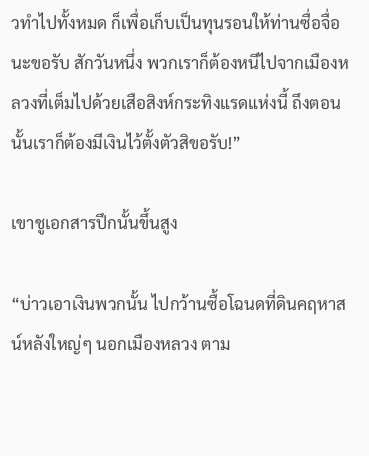วทำไปทั้งหมด ก็เพื่อเก็บเป็นทุนรอนให้ท่านซื่อจื่อนะขอรับ สักวันหนึ่ง พวกเราก็ต้องหนีไปจากเมืองหลวงที่เต็มไปด้วยเสือสิงห์กระทิงแรดแห่งนี้ ถึงตอนนั้นเราก็ต้องมีเงินไว้ตั้งตัวสิขอรับ!”

เขาชูเอกสารปึกนั้นขึ้นสูง

“บ่าวเอาเงินพวกนั้น ไปกว้านซื้อโฉนดที่ดินคฤหาสน์หลังใหญ่ๆ นอกเมืองหลวง ตาม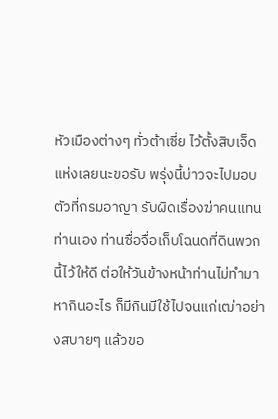หัวเมืองต่างๆ ทั่วต้าเซี่ย ไว้ตั้งสิบเจ็ดแห่งเลยนะขอรับ พรุ่งนี้บ่าวจะไปมอบตัวที่กรมอาญา รับผิดเรื่องฆ่าคนแทนท่านเอง ท่านซื่อจื่อเก็บโฉนดที่ดินพวกนี้ไว้ให้ดี ต่อให้วันข้างหน้าท่านไม่ทำมาหากินอะไร ก็มีกินมีใช้ไปจนแก่เฒ่าอย่างสบายๆ แล้วขอ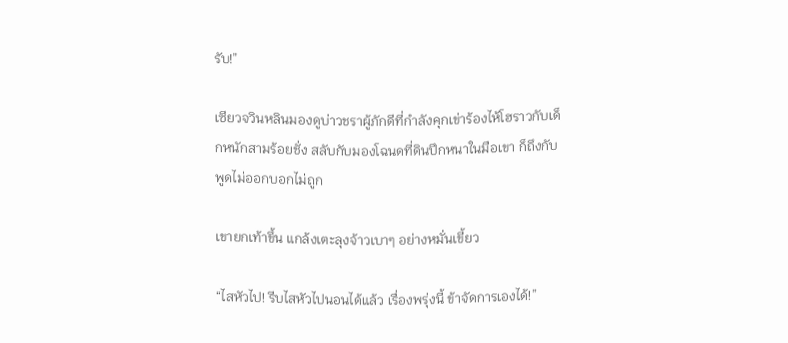รับ!”

เซียวจวินหลินมองดูบ่าวชราผู้ภักดีที่กำลังคุกเข่าร้องไห้โฮราวกับเด็กหนักสามร้อยชั่ง สลับกับมองโฉนดที่ดินปึกหนาในมือเขา ก็ถึงกับพูดไม่ออกบอกไม่ถูก

เขายกเท้าขึ้น แกล้งเตะลุงจ้าวเบาๆ อย่างหมั่นเขี้ยว

“ไสหัวไป! รีบไสหัวไปนอนได้แล้ว เรื่องพรุ่งนี้ ข้าจัดการเองได้!”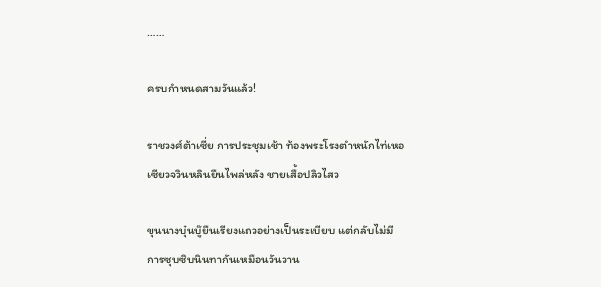……

ครบกำหนดสามวันแล้ว!

ราชวงศ์ต้าเซี่ย การประชุมเช้า ท้องพระโรงตำหนักไท่เหอ เซียวจวินหลินยืนไพล่หลัง ชายเสื้อปลิวไสว

ขุนนางบุ๋นบู๊ยืนเรียงแถวอย่างเป็นระเบียบ แต่กลับไม่มีการซุบซิบนินทากันเหมือนวันวาน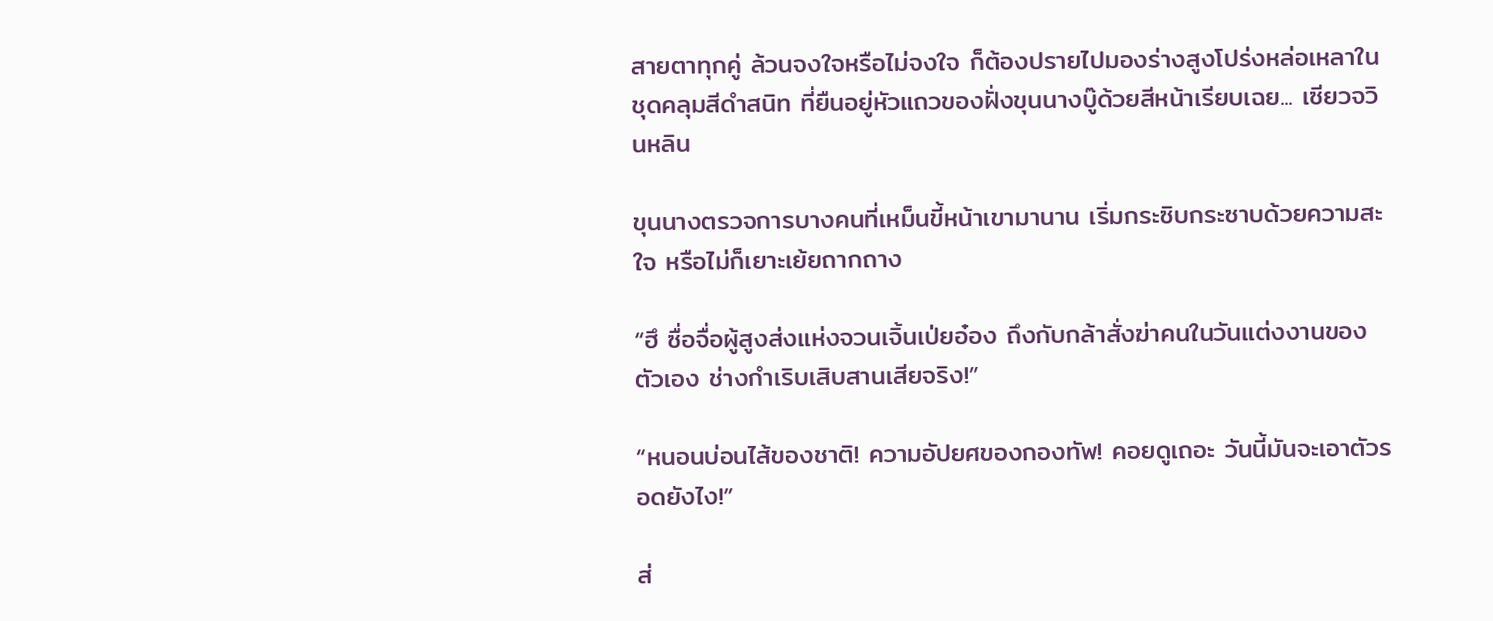สายตาทุกคู่ ล้วนจงใจหรือไม่จงใจ ก็ต้องปรายไปมองร่างสูงโปร่งหล่อเหลาในชุดคลุมสีดำสนิท ที่ยืนอยู่หัวแถวของฝั่งขุนนางบู๊ด้วยสีหน้าเรียบเฉย... เซียวจวินหลิน

ขุนนางตรวจการบางคนที่เหม็นขี้หน้าเขามานาน เริ่มกระซิบกระซาบด้วยความสะใจ หรือไม่ก็เยาะเย้ยถากถาง

“ฮึ ซื่อจื่อผู้สูงส่งแห่งจวนเจิ้นเป่ยอ๋อง ถึงกับกล้าสั่งฆ่าคนในวันแต่งงานของตัวเอง ช่างกำเริบเสิบสานเสียจริง!”

“หนอนบ่อนไส้ของชาติ! ความอัปยศของกองทัพ! คอยดูเถอะ วันนี้มันจะเอาตัวรอดยังไง!”

ส่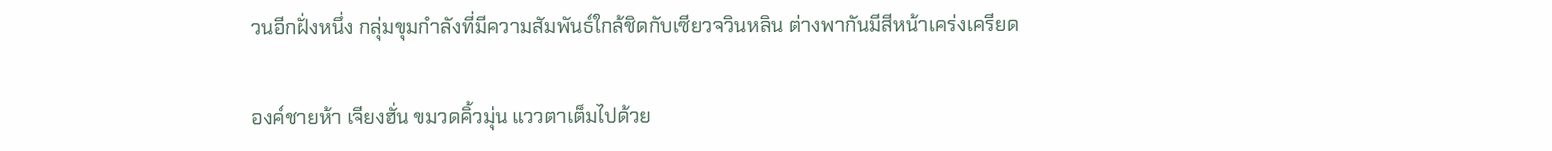วนอีกฝั่งหนึ่ง กลุ่มขุมกำลังที่มีความสัมพันธ์ใกล้ชิดกับเซียวจวินหลิน ต่างพากันมีสีหน้าเคร่งเครียด

องค์ชายห้า เจียงฮั่น ขมวดคิ้วมุ่น แววตาเต็มไปด้วย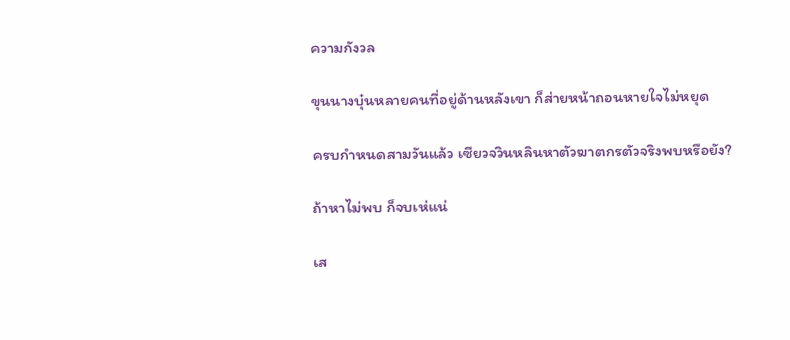ความกังวล

ขุนนางบุ๋นหลายคนที่อยู่ด้านหลังเขา ก็ส่ายหน้าถอนหายใจไม่หยุด

ครบกำหนดสามวันแล้ว เซียวจวินหลินหาตัวฆาตกรตัวจริงพบหรือยัง?

ถ้าหาไม่พบ ก็จบเห่แน่

เส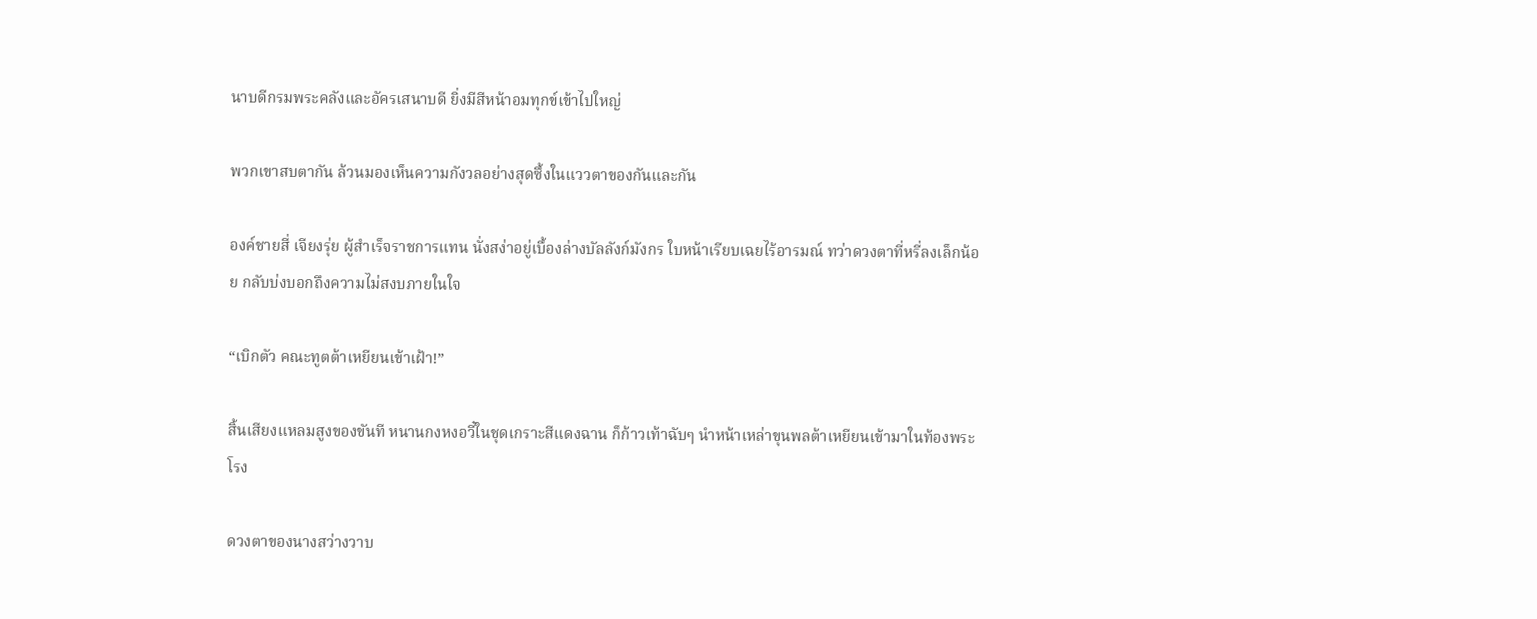นาบดีกรมพระคลังและอัครเสนาบดี ยิ่งมีสีหน้าอมทุกข์เข้าไปใหญ่

พวกเขาสบตากัน ล้วนมองเห็นความกังวลอย่างสุดซึ้งในแววตาของกันและกัน

องค์ชายสี่ เจียงรุ่ย ผู้สำเร็จราชการแทน นั่งสง่าอยู่เบื้องล่างบัลลังก์มังกร ใบหน้าเรียบเฉยไร้อารมณ์ ทว่าดวงตาที่หรี่ลงเล็กน้อย กลับบ่งบอกถึงความไม่สงบภายในใจ

“เบิกตัว คณะทูตต้าเหยียนเข้าเฝ้า!”

สิ้นเสียงแหลมสูงของขันที หนานกงหงอวี๋ในชุดเกราะสีแดงฉาน ก็ก้าวเท้าฉับๆ นำหน้าเหล่าขุนพลต้าเหยียนเข้ามาในท้องพระโรง

ดวงตาของนางสว่างวาบ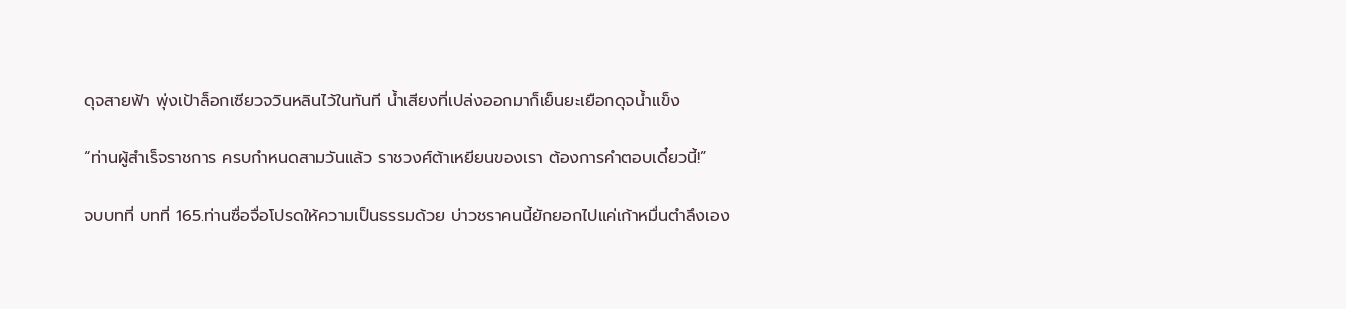ดุจสายฟ้า พุ่งเป้าล็อกเซียวจวินหลินไว้ในทันที น้ำเสียงที่เปล่งออกมาก็เย็นยะเยือกดุจน้ำแข็ง

“ท่านผู้สำเร็จราชการ ครบกำหนดสามวันแล้ว ราชวงศ์ต้าเหยียนของเรา ต้องการคำตอบเดี๋ยวนี้!”

จบบทที่ บทที่ 165.ท่านซื่อจื่อโปรดให้ความเป็นธรรมด้วย บ่าวชราคนนี้ยักยอกไปแค่เก้าหมื่นตำลึงเอง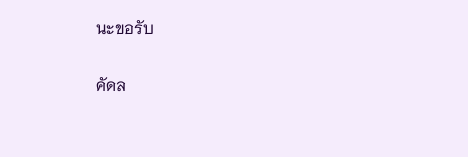นะขอรับ

คัดล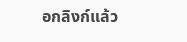อกลิงก์แล้ว